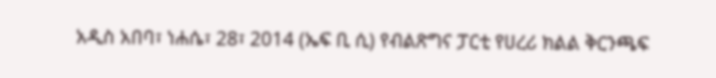አዲስ አበባ፣ ነሐሴ፣ 28፣ 2014 (ኤፍ ቢ ሲ) የብልጽግና ፓርቲ የሀረሪ ክልል ቅርንጫፍ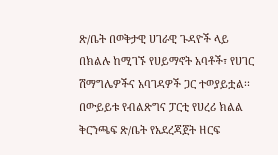ጽ/ቤት በወቅታዊ ሀገራዊ ጉዳዮች ላይ በክልሉ ከሚገኙ የሀይማኖት አባቶች፣ የሀገር ሽማግሌዎችና አባገዳዎች ጋር ተወያይቷል፡፡
በውይይቱ የብልጽግና ፓርቲ የሀረሪ ክልል ቅርንጫፍ ጽ/ቤት የአደረጃጀት ዘርፍ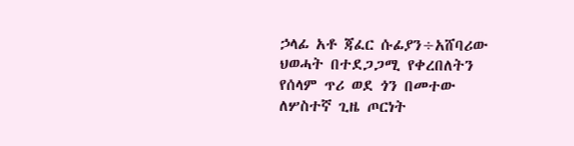ኃላፊ አቶ ጃፈር ሱፊያን÷አሸባሪው ህወሓት በተደጋጋሚ የቀረበለትን የሰላም ጥሪ ወደ ጎን በመተው ለሦስተኛ ጊዜ ጦርነት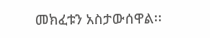መክፈቱን አስታውሰዋል፡፡